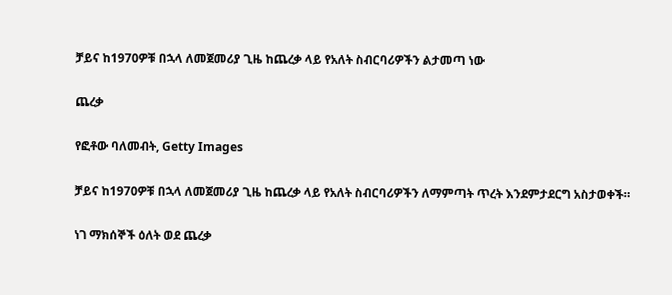ቻይና ከ1970ዎቹ በኋላ ለመጀመሪያ ጊዜ ከጨረቃ ላይ የአለት ስብርባሪዎችን ልታመጣ ነው

ጨረቃ

የፎቶው ባለመብት, Getty Images

ቻይና ከ1970ዎቹ በኋላ ለመጀመሪያ ጊዜ ከጨረቃ ላይ የአለት ስብርባሪዎችን ለማምጣት ጥረት እንደምታደርግ አስታወቀች።

ነገ ማክሰኞች ዕለት ወደ ጨረቃ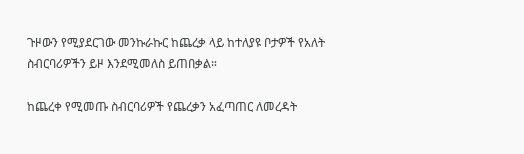ጉዞውን የሚያደርገው መንኩራኩር ከጨረቃ ላይ ከተለያዩ ቦታዎች የአለት ስብርባሪዎችን ይዞ እንደሚመለስ ይጠበቃል።

ከጨረቀ የሚመጡ ስብርባሪዎች የጨረቃን አፈጣጠር ለመረዳት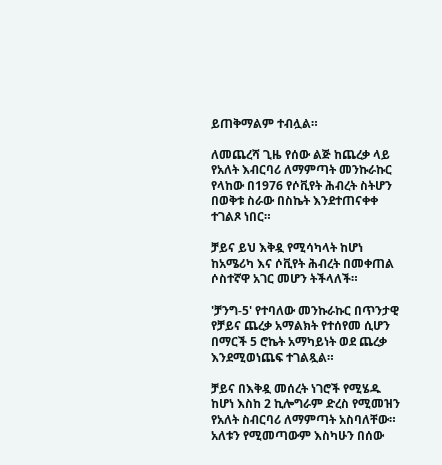ይጠቅማልም ተብሏል።

ለመጨረሻ ጊዜ የሰው ልጅ ከጨረቃ ላይ የአለት እብርባሪ ለማምጣት መንኩራኩር የላከው በ1976 የሶቪየት ሕብረት ስትሆን በወቅቱ ስራው በስኬት እንደተጠናቀቀ ተገልጾ ነበር።

ቻይና ይህ እቅዷ የሚሳካላት ከሆነ ከአሜሪካ እና ሶቪየት ሕብረት በመቀጠል ሶስተኛዋ አገር መሆን ትችላለች።

'ቻንግ-5' የተባለው መንኩራኩር በጥንታዊ የቻይና ጨረቃ አማልክት የተሰየመ ሲሆን በማርች 5 ሮኬት አማካይነት ወደ ጨረቃ እንደሚወነጨፍ ተገልጿል።

ቻይና በእቅዷ መሰረት ነገሮች የሚሄዱ ከሆነ እስከ 2 ኪሎግራም ድረስ የሚመዝን የአለት ስብርባሪ ለማምጣት አስባለቸው። አለቱን የሚመጣውም እስካሁን በሰው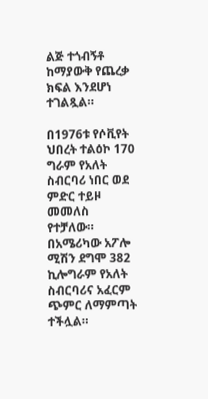ልጅ ተጎብኝቶ ከማያውቅ የጨረቃ ክፍል እንደሆነ ተገልጿል።

በ1976ቱ የሶቪየት ህበረት ተልዕኮ 170 ግራም የአለት ስብርባሪ ነበር ወደ ምድር ተይዞ መመለስ የተቻለው። በአሜሪካው አፖሎ ሚሽን ደግሞ 382 ኪሎግራም የአለት ስብርባሪና አፈርም ጭምር ለማምጣት ተችሏል።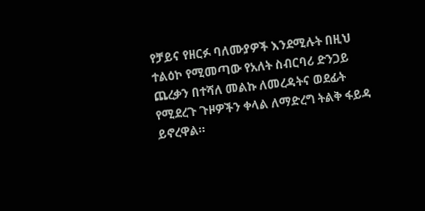የቻይና የዘርፉ ባለሙያዎች እንደሚሉት በዚህ ተልዕኮ የሚመጣው የአለት ስብርባሪ ድንጋይ ጨረቃን በተሻለ መልኩ ለመረዳትና ወደፊት የሚደረጉ ጉዞዎችን ቀላል ለማድረግ ትልቅ ፋይዳ ይኖረዋል።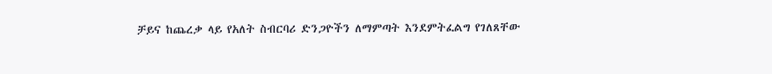ቻይና ከጨረቃ ላይ የአለት ስብርባሪ ድንጋዮችን ለማምጣት እንደምትፈልግ የገለጸቸው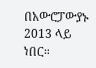በአውሮፓውያኑ 2013 ላይ ነበር።